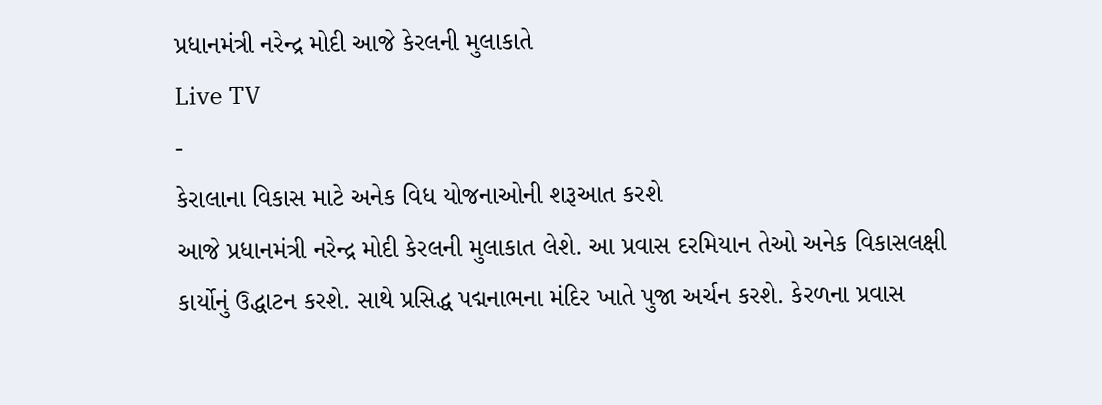પ્રધાનમંત્રી નરેન્દ્ર મોદી આજે કેરલની મુલાકાતે
Live TV
-
કેરાલાના વિકાસ માટે અનેક વિધ યોજનાઓની શરૂઆત કરશે
આજે પ્રધાનમંત્રી નરેન્દ્ર મોદી કેરલની મુલાકાત લેશે. આ પ્રવાસ દરમિયાન તેઓ અનેક વિકાસલક્ષી કાર્યોનું ઉદ્ધાટન કરશે. સાથે પ્રસિદ્ધ પદ્મનાભના મંદિર ખાતે પુજા અર્ચન કરશે. કેરળના પ્રવાસ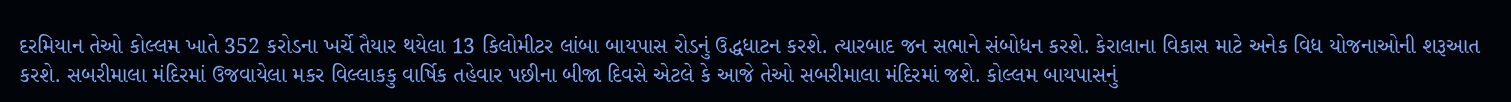દરમિયાન તેઓ કોલ્લમ ખાતે 352 કરોડના ખર્ચે તૈયાર થયેલા 13 કિલોમીટર લાંબા બાયપાસ રોડનું ઉદ્ધધાટન કરશે. ત્યારબાદ જન સભાને સંબોધન કરશે. કેરાલાના વિકાસ માટે અનેક વિધ યોજનાઓની શરૂઆત કરશે. સબરીમાલા મંદિરમાં ઉજવાયેલા મકર વિલ્લાકકુ વાર્ષિક તહેવાર પછીના બીજા દિવસે એટલે કે આજે તેઓ સબરીમાલા મંદિરમાં જશે. કોલ્લમ બાયપાસનું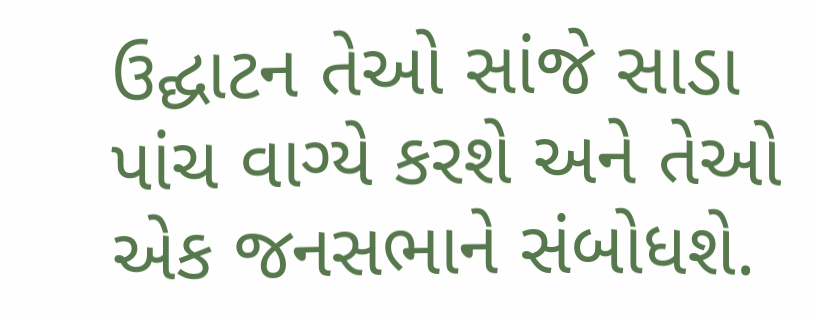ઉદ્ઘાટન તેઓ સાંજે સાડા પાંચ વાગ્યે કરશે અને તેઓ એક જનસભાને સંબોધશે.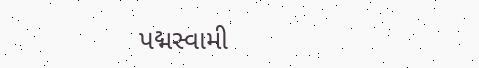પદ્મસ્વામી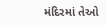મંદિરમાં તેઓ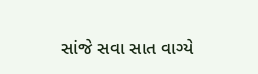સાંજે સવા સાત વાગ્યે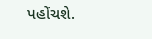પહોંચશે.